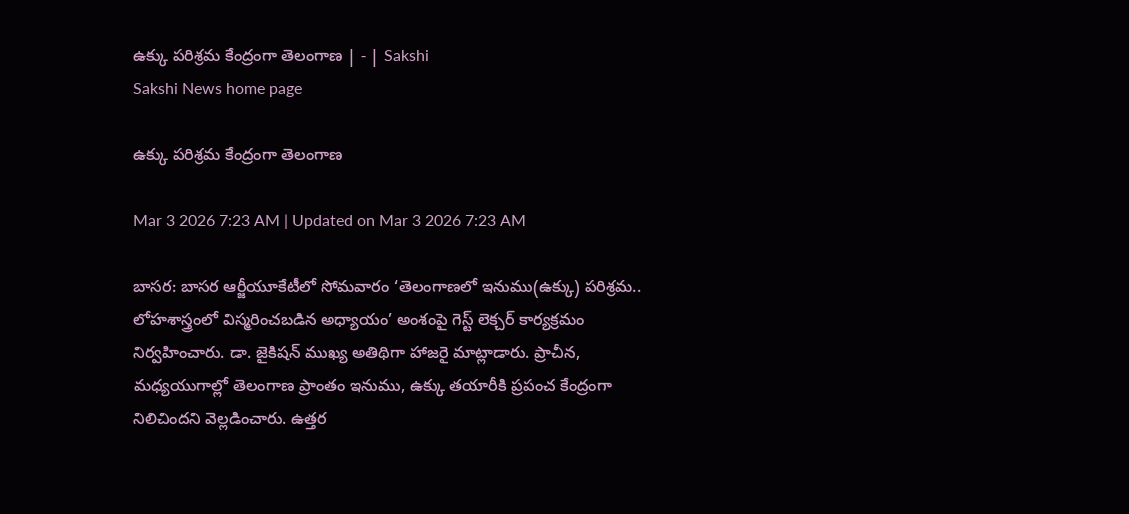ఉక్కు పరిశ్రమ కేంద్రంగా తెలంగాణ | - | Sakshi
Sakshi News home page

ఉక్కు పరిశ్రమ కేంద్రంగా తెలంగాణ

Mar 3 2026 7:23 AM | Updated on Mar 3 2026 7:23 AM

బాసర: బాసర ఆర్జీయూకేటీలో సోమవారం ‘తెలంగాణలో ఇనుము(ఉక్కు) పరిశ్రమ.. లోహశాస్త్రంలో విస్మరించబడిన అధ్యాయం’ అంశంపై గెస్ట్‌ లెక్చర్‌ కార్యక్రమం నిర్వహించారు. డా. జైకిషన్‌ ముఖ్య అతిథిగా హాజరై మాట్లాడారు. ప్రాచీన, మధ్యయుగాల్లో తెలంగాణ ప్రాంతం ఇనుము, ఉక్కు తయారీకి ప్రపంచ కేంద్రంగా నిలిచిందని వెల్లడించారు. ఉత్తర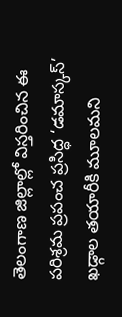తెలంగాణ జిల్లాల్లో విస్తరించిన ఈ పరిశ్రమ ప్రపంచ ప్రసిద్ధ ‘డమాస్కస్‌’ ఖడ్గాల తయారీకి మూలమని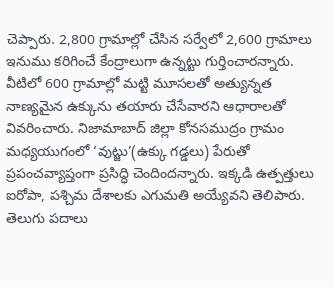చెప్పారు. 2,800 గ్రామాల్లో చేసిన సర్వేలో 2,600 గ్రామాలు ఇనుము కరిగించే కేంద్రాలుగా ఉన్నట్టు గుర్తించారన్నారు. వీటిలో 600 గ్రామాల్లో మట్టి మూసలతో అత్యున్నత నాణ్యమైన ఉక్కును తయారు చేసేవారని ఆధారాలతో వివరించారు. నిజామాబాద్‌ జిల్లా కోనసముద్రం గ్రామం మధ్యయుగంలో ‘వుట్జు’(ఉక్కు గడ్డలు) పేరుతో ప్రపంచవ్యాప్తంగా ప్రసిద్ధి చెందిందన్నారు. ఇక్కడి ఉత్పత్తులు ఐరోపా, పశ్చిమ దేశాలకు ఎగుమతి అయ్యేవని తెలిపారు. తెలుగు పదాలు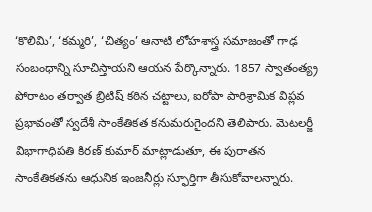‘కొలిమి’, ‘కమ్మరి’, ‘చిత్యం’ ఆనాటి లోహశాస్త్ర సమాజంతో గాఢ సంబంధాన్ని సూచిస్తాయని ఆయన పేర్కొన్నారు. 1857 స్వాతంత్య్ర పోరాటం తర్వాత బ్రిటిష్‌ కఠిన చట్టాలు, ఐరోపా పారిశ్రామిక విప్లవ ప్రభావంతో స్వదేశీ సాంకేతికత కనుమరుగైందని తెలిపారు. మెటలర్జీ విభాగాధిపతి కిరణ్‌ కుమార్‌ మాట్లాడుతూ, ఈ పురాతన సాంకేతికతను ఆధునిక ఇంజనీర్లు స్ఫూర్తిగా తీసుకోవాలన్నారు.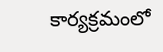కార్యక్రమంలో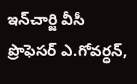ఇన్‌చార్జి వీసీ ప్రొఫెసర్‌ ఎ.గోవర్ధన్‌,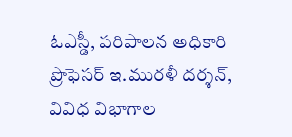ఓఎస్డీ, పరిపాలన అధికారి ప్రొఫెసర్‌ ఇ.మురళీ దర్శన్‌, వివిధ విభాగాల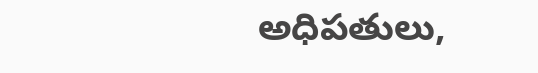అధిపతులు,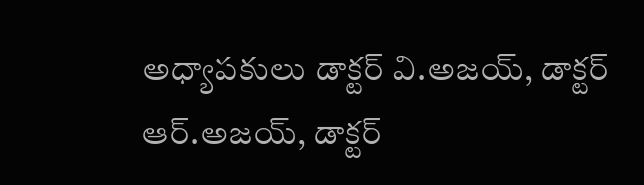అధ్యాపకులు డాక్టర్‌ వి.అజయ్‌, డాక్టర్‌ ఆర్‌.అజయ్‌, డాక్టర్‌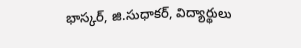భాస్కర్‌, జి.సుధాకర్‌, విద్యార్థులు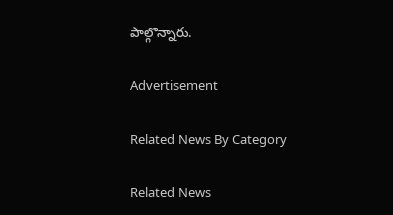పాల్గొన్నారు.

Advertisement

Related News By Category

Related News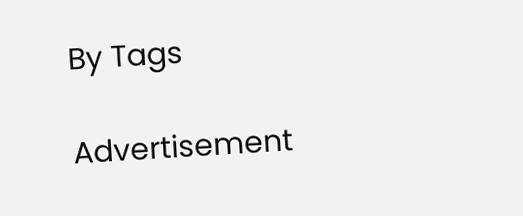By Tags

Advertisement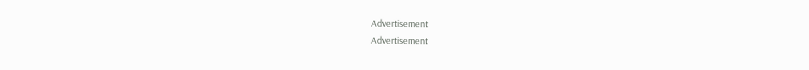Advertisement
Advertisement